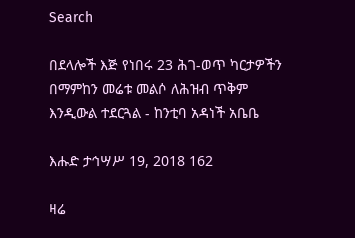Search

በደላሎች እጅ የነበሩ 23 ሕገ-ወጥ ካርታዎችን በማምከን መሬቱ መልሶ ለሕዝብ ጥቅም እንዲውል ተደርጓል - ከንቲባ አዳነች አቤቤ

እሑድ ታኅሣሥ 19, 2018 162

ዛሬ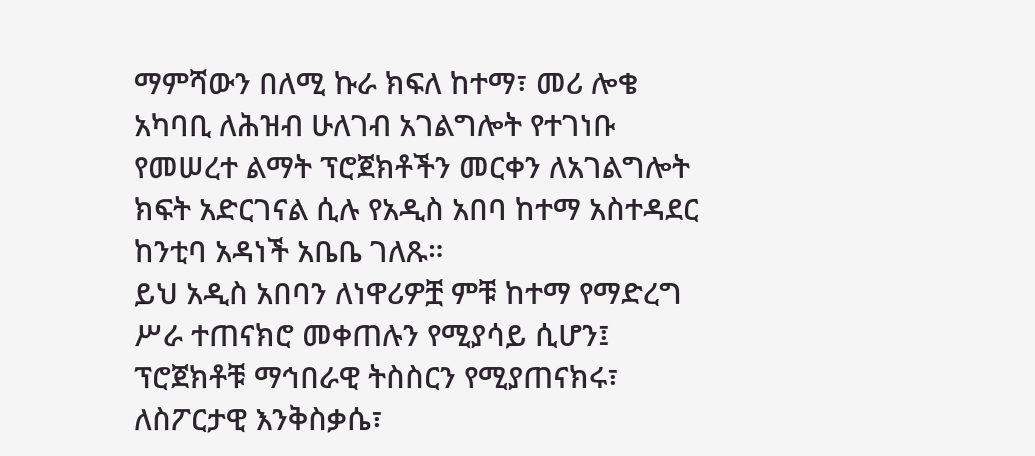ማምሻውን በለሚ ኩራ ክፍለ ከተማ፣ መሪ ሎቄ አካባቢ ለሕዝብ ሁለገብ አገልግሎት የተገነቡ የመሠረተ ልማት ፕሮጀክቶችን መርቀን ለአገልግሎት ክፍት አድርገናል ሲሉ የአዲስ አበባ ከተማ አስተዳደር ከንቲባ አዳነች አቤቤ ገለጹ።
ይህ አዲስ አበባን ለነዋሪዎቿ ምቹ ከተማ የማድረግ ሥራ ተጠናክሮ መቀጠሉን የሚያሳይ ሲሆን፤ ፕሮጀክቶቹ ማኅበራዊ ትስስርን የሚያጠናክሩ፣ ለስፖርታዊ እንቅስቃሴ፣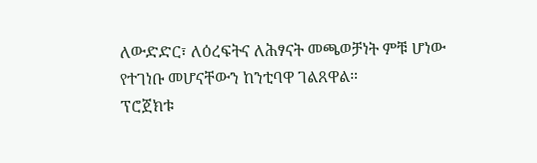ለውድድር፣ ለዕረፍትና ለሕፃናት መጫወቻነት ምቹ ሆነው የተገነቡ መሆናቸውን ከንቲባዋ ገልጸዋል።
ፕሮጀክቱ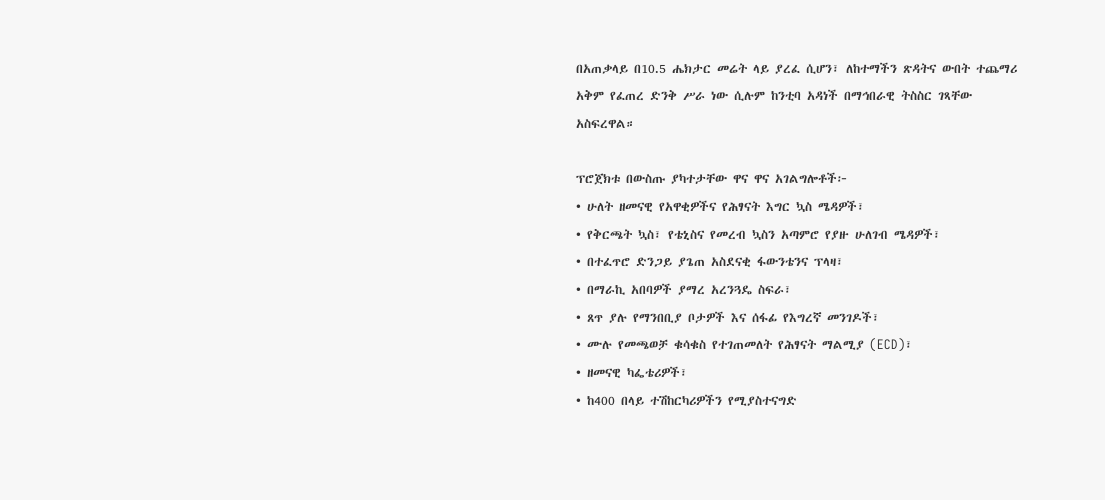በአጠቃላይ በ10.5 ሔክታር መሬት ላይ ያረፈ ሲሆን፣ ለከተማችን ጽዳትና ውበት ተጨማሪ አቅም የፈጠረ ድንቅ ሥራ ነው ሲሉም ከንቲባ አዳነች በማኅበራዊ ትስስር ገጻቸው አስፍረዋል።

ፕሮጀክቱ በውስጡ ያካተታቸው ዋና ዋና አገልግሎቶች፦
• ሁለት ዘመናዊ የአዋቂዎችና የሕፃናት እግር ኳስ ሜዳዎች፣
• የቅርጫት ኳስ፣ የቴኒስና የመረብ ኳስን አጣምሮ የያዙ ሁለገብ ሜዳዎች፣
• በተፈጥሮ ድንጋይ ያጌጠ አስደናቂ ፋውንቴንና ፕላዛ፣
• በማራኪ አበባዎች ያማረ አረንጓዴ ስፍራ፣
• ጸጥ ያሉ የማንበቢያ ቦታዎች እና ሰፋፊ የእግረኛ መንገዶች፣
• ሙሉ የመጫወቻ ቁሳቁስ የተገጠመለት የሕፃናት ማልሚያ (ECD)፣
• ዘመናዊ ካፌቴሪዎች፣
• ከ400 በላይ ተሽከርካሪዎችን የሚያስተናግድ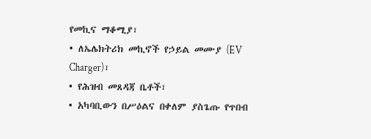የመኪና ማቆሚያ፣
• ለኤሌክትሪክ መኪኖች የኃይል መሙያ (EV Charger)፣
• የሕዝብ መጸዳጃ ቤቶች፣
• አካባቢውን በሥዕልና በቀለም ያስጌጡ የጥበብ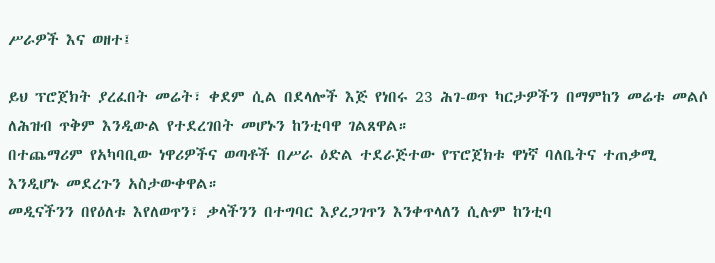ሥራዎች እና ወዘተ፤

ይህ ፕሮጀክት ያረፈበት መሬት፣ ቀደም ሲል በደላሎች እጅ የነበሩ 23 ሕገ-ወጥ ካርታዎችን በማምከን መሬቱ መልሶ ለሕዝብ ጥቅም እንዲውል የተደረገበት መሆኑን ከንቲባዋ ገልጸዋል።
በተጨማሪም የአካባቢው ነዋሪዎችና ወጣቶች በሥራ ዕድል ተደራጅተው የፕሮጀክቱ ዋነኛ ባለቤትና ተጠቃሚ እንዲሆኑ መደረጉን አስታውቀዋል።
መዲናችንን በየዕለቱ እየለወጥን፣ ቃላችንን በተግባር እያረጋገጥን እንቀጥላለን ሲሉም ከንቲባ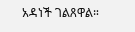አዳነች ገልጸዋል።